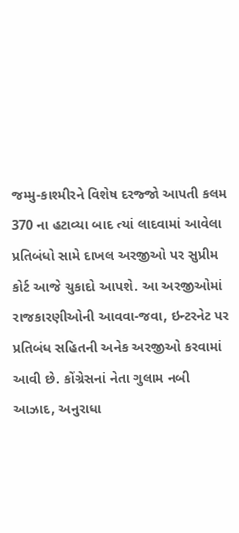જમ્મુ-કાશ્મીરને વિશેષ દરજ્જો આપતી કલમ 370 ના હટાવ્યા બાદ ત્યાં લાદવામાં આવેલા પ્રતિબંધો સામે દાખલ અરજીઓ પર સુપ્રીમ કોર્ટ આજે ચુકાદો આપશે. આ અરજીઓમાં રાજકારણીઓની આવવા-જવા, ઇન્ટરનેટ પર પ્રતિબંધ સહિતની અનેક અરજીઓ કરવામાં આવી છે. કોંગ્રેસનાં નેતા ગુલામ નબી આઝાદ, અનુરાધા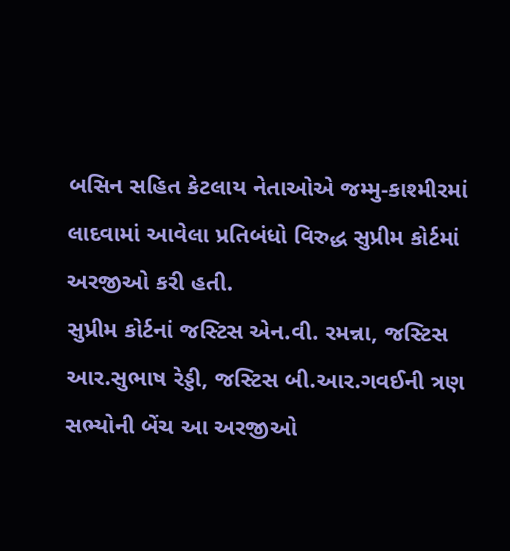બસિન સહિત કેટલાય નેતાઓએ જમ્મુ-કાશ્મીરમાં લાદવામાં આવેલા પ્રતિબંધો વિરુદ્ધ સુપ્રીમ કોર્ટમાં અરજીઓ કરી હતી.
સુપ્રીમ કોર્ટનાં જસ્ટિસ એન.વી. રમન્ના, જસ્ટિસ આર.સુભાષ રેડ્ડી, જસ્ટિસ બી.આર.ગવઈની ત્રણ સભ્યોની બેંચ આ અરજીઓ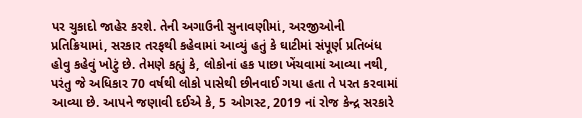પર ચુકાદો જાહેર કરશે. તેની અગાઉની સુનાવણીમાં, અરજીઓની પ્રતિક્રિયામાં, સરકાર તરફથી કહેવામાં આવ્યું હતું કે ઘાટીમાં સંપૂર્ણ પ્રતિબંધ હોવુ કહેવું ખોટું છે. તેમણે કહ્યું કે, લોકોનાં હક પાછા ખેંચવામાં આવ્યા નથી, પરંતુ જે અધિકાર 70 વર્ષથી લોકો પાસેથી છીનવાઈ ગયા હતા તે પરત કરવામાં આવ્યા છે. આપને જણાવી દઈએ કે, 5 ઓગસ્ટ, 2019 નાં રોજ કેન્દ્ર સરકારે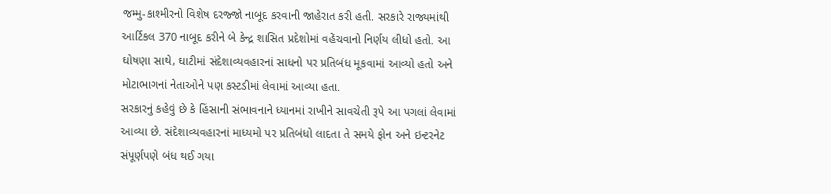જમ્મુ-કાશ્મીરનો વિશેષ દરજ્જો નાબૂદ કરવાની જાહેરાત કરી હતી. સરકારે રાજ્યમાંથી આર્ટિકલ 370 નાબૂદ કરીને બે કેન્દ્ર શાસિત પ્રદેશોમાં વહેંચવાનો નિર્ણય લીધો હતો. આ ઘોષણા સાથે, ઘાટીમાં સંદેશાવ્યવહારનાં સાધનો પર પ્રતિબંધ મૂકવામાં આવ્યો હતો અને મોટાભાગનાં નેતાઓને પણ કસ્ટડીમાં લેવામાં આવ્યા હતા.
સરકારનું કહેવું છે કે હિંસાની સંભાવનાને ધ્યાનમાં રાખીને સાવચેતી રૂપે આ પગલાં લેવામાં આવ્યા છે. સંદેશાવ્યવહારનાં માધ્યમો પર પ્રતિબંધો લાદતા તે સમયે ફોન અને ઇન્ટરનેટ સંપૂર્ણપણે બંધ થઈ ગયા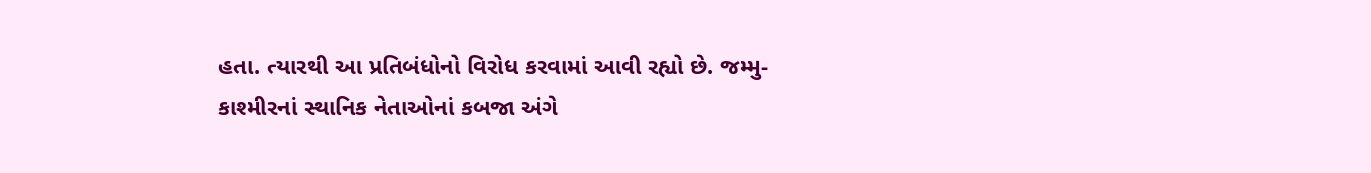હતા. ત્યારથી આ પ્રતિબંધોનો વિરોધ કરવામાં આવી રહ્યો છે. જમ્મુ-કાશ્મીરનાં સ્થાનિક નેતાઓનાં કબજા અંગે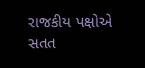રાજકીય પક્ષોએ સતત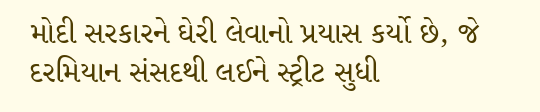મોદી સરકારને ઘેરી લેવાનો પ્રયાસ કર્યો છે, જે દરમિયાન સંસદથી લઈને સ્ટ્રીટ સુધી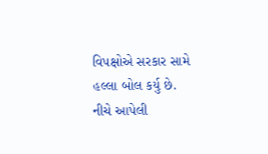વિપક્ષોએ સરકાર સામે હલ્લા બોલ કર્યુ છે.
નીચે આપેલી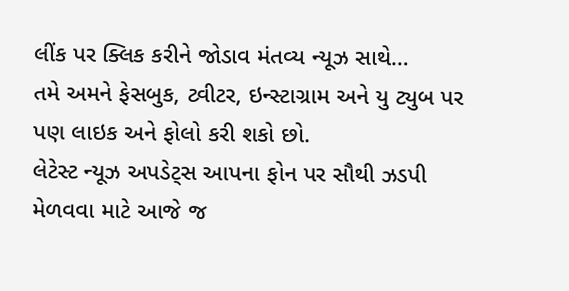લીંક પર ક્લિક કરીને જોડાવ મંતવ્ય ન્યૂઝ સાથે…
તમે અમને ફેસબુક, ટ્વીટર, ઇન્સ્ટાગ્રામ અને યુ ટ્યુબ પર પણ લાઇક અને ફોલો કરી શકો છો.
લેટેસ્ટ ન્યૂઝ અપડેટ્સ આપના ફોન પર સૌથી ઝડપી મેળવવા માટે આજે જ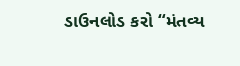ડાઉનલોડ કરો “મંતવ્ય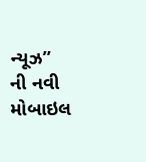ન્યૂઝ” ની નવી મોબાઇલ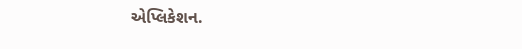એપ્લિકેશન.